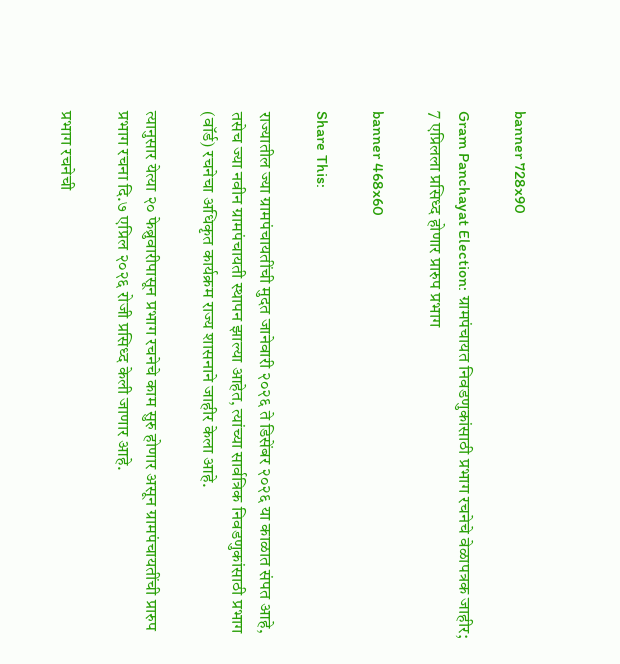banner 728x90

Gram Panchayat Election: ग्रामपंचायत निवडणुकांसाठी प्रभाग रचनेचे वेळापत्रक जाहीर; 7 एप्रिलला प्रसिध्द होणार प्रारुप प्रभाग

banner 468x60

Share This:

राज्यातील ज्या ग्रामपंचायतींची मुदत जानेवारी २०२६ ते डिसेंबर २०२६ या काळात संपत आहे, तसेच ज्या नवीन ग्रामपंचायती स्थापन झाल्या आहेत, त्यांच्या सार्वत्रिक निवडणुकांसाठी प्रभाग (वॉर्ड) रचनेचा अधिकृत कार्यक्रम राज्य शासनाने जाहीर केला आहे.

त्यानुसार येत्या २० फेब्रुवारीपासून प्रभाग रचनेचे काम सुरु होणार असून ग्रामपंचायतींची प्रारुप प्रभाग रचना दि.७ एप्रिल २०२६ रोजी प्रसिध्द केली जाणार आहे.

प्रभाग रचनेची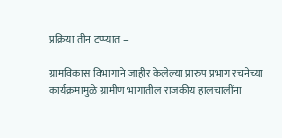प्रक्रिया तीन टप्प्यात –

ग्रामविकास विभागाने जाहीर केलेल्या प्रारुप प्रभाग रचनेच्या कार्यक्रमामुळे ग्रामीण भागातील राजकीय हालचालींना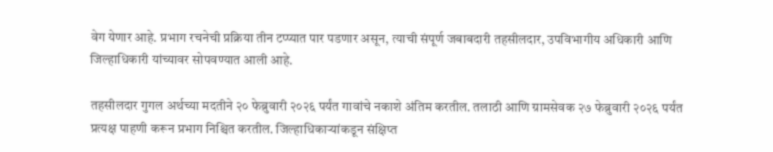वेग येणार आहे. प्रभाग रचनेची प्रक्रिया तीन टप्प्यात पार पडणार असून, त्याची संपूर्ण जबाबदारी तहसीलदार, उपविभागीय अधिकारी आणि जिल्हाधिकारी यांच्यावर सोपवण्यात आली आहे.

तहसीलदार गुगल अर्थच्या मदतीने २० फेब्रुवारी २०२६ पर्यंत गावांचे नकाशे अंतिम करतील. तलाठी आणि ग्रामसेवक २७ फेब्रुवारी २०२६ पर्यंत प्रत्यक्ष पाहणी करून प्रभाग निश्चित करतील. जिल्हाधिकाऱ्यांकडून संक्षिप्त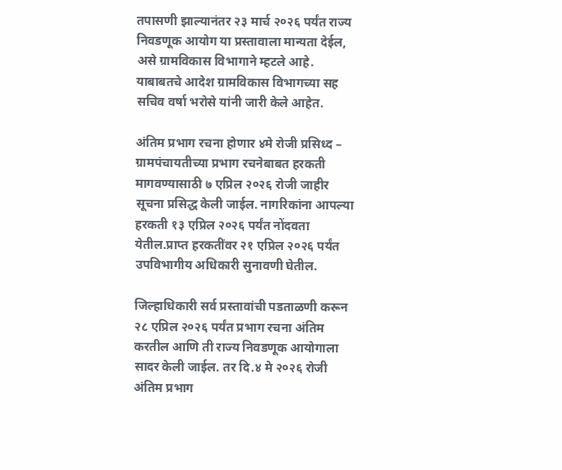तपासणी झाल्यानंतर २३ मार्च २०२६ पर्यंत राज्य निवडणूक आयोग या प्रस्तावाला मान्यता देईल, असे ग्रामविकास विभागाने म्हटले आहे. याबाबतचे आदेश ग्रामविकास विभागच्या सह सचिव वर्षा भरोसे यांनी जारी केले आहेत.

अंतिम प्रभाग रचना होणार ४मे रोजी प्रसिध्द –
ग्रामपंचायतीच्या प्रभाग रचनेबाबत हरकती मागवण्यासाठी ७ एप्रिल २०२६ रोजी जाहीर सूचना प्रसिद्ध केली जाईल. नागरिकांना आपल्या हरकती १३ एप्रिल २०२६ पर्यंत नोंदवता येतील.प्राप्त हरकतींवर २१ एप्रिल २०२६ पर्यंत उपविभागीय अधिकारी सुनावणी घेतील.

जिल्हाधिकारी सर्व प्रस्तावांची पडताळणी करून २८ एप्रिल २०२६ पर्यंत प्रभाग रचना अंतिम करतील आणि ती राज्य निवडणूक आयोगाला सादर केली जाईल. तर दि.४ मे २०२६ रोजी अंतिम प्रभाग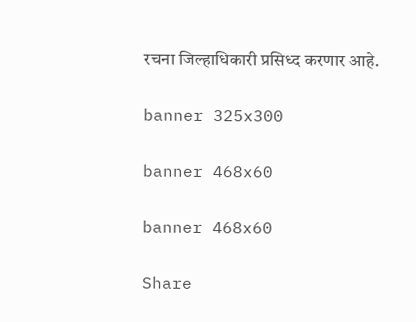रचना जिल्हाधिकारी प्रसिध्द करणार आहे.

banner 325x300

banner 468x60

banner 468x60

Share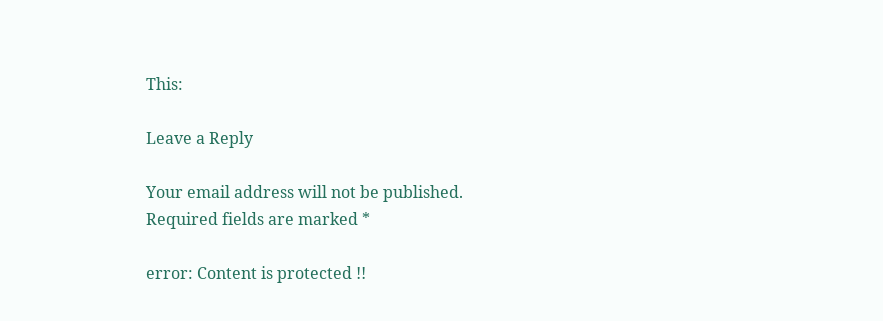This:

Leave a Reply

Your email address will not be published. Required fields are marked *

error: Content is protected !!